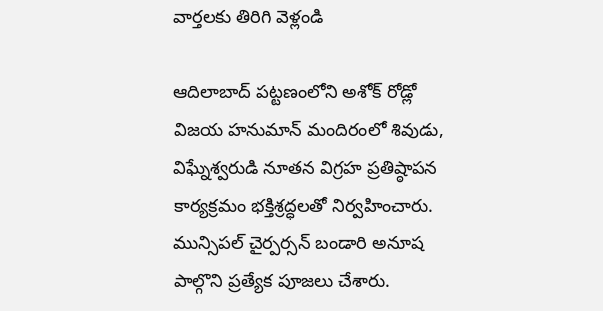వార్తలకు తిరిగి వెళ్లండి

ఆదిలాబాద్ పట్టణంలోని అశోక్ రోడ్లో విజయ హనుమాన్ మందిరంలో శివుడు, విఘ్నేశ్వరుడి నూతన విగ్రహ ప్రతిష్ఠాపన కార్యక్రమం భక్తిశ్రద్ధలతో నిర్వహించారు. మున్సిపల్ చైర్పర్సన్ బండారి అనూష పాల్గొని ప్రత్యేక పూజలు చేశారు.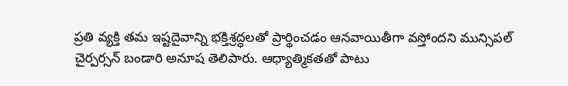ప్రతి వ్యక్తి తమ ఇష్టదైవాన్ని భక్తిశ్రద్ధలతో ప్రార్థించడం ఆనవాయితీగా వస్తోందని మున్సిపల్ చైర్పర్సన్ బండారి అనూష తెలిపారు. ఆధ్యాత్మికతతో పాటు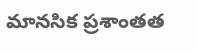మానసిక ప్రశాంతత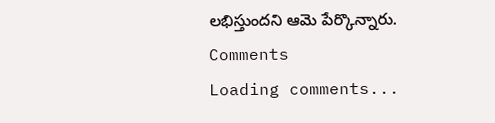లభిస్తుందని ఆమె పేర్కొన్నారు.
Comments
Loading comments...